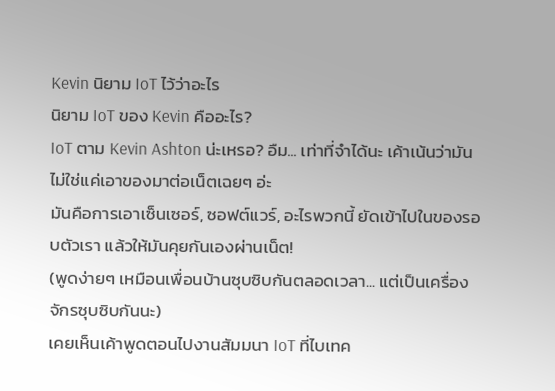Kevin นิยาม IoT ไว้ว่าอะไร
นิยาม IoT ของ Kevin คืออะไร?
IoT ตาม Kevin Ashton น่ะเหรอ? อืม... เท่าที่จำได้นะ เค้าเน้นว่ามันไม่ใช่แค่เอาของมาต่อเน็ตเฉยๆ อ่ะ
มันคือการเอาเซ็นเซอร์, ซอฟต์แวร์, อะไรพวกนี้ ยัดเข้าไปในของรอบตัวเรา แล้วให้มันคุยกันเองผ่านเน็ต!
(พูดง่ายๆ เหมือนเพื่อนบ้านซุบซิบกันตลอดเวลา... แต่เป็นเครื่องจักรซุบซิบกันนะ)
เคยเห็นเค้าพูดตอนไปงานสัมมนา IoT ที่ไบเทค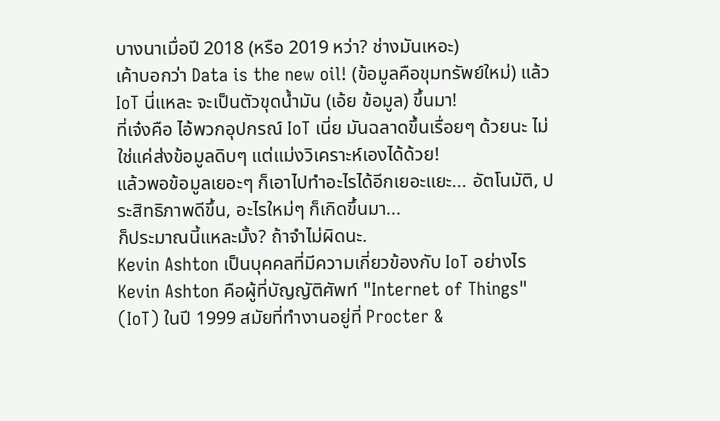บางนาเมื่อปี 2018 (หรือ 2019 หว่า? ช่างมันเหอะ)
เค้าบอกว่า Data is the new oil! (ข้อมูลคือขุมทรัพย์ใหม่) แล้ว IoT นี่แหละ จะเป็นตัวขุดน้ำมัน (เอ้ย ข้อมูล) ขึ้นมา!
ที่เจ๋งคือ ไอ้พวกอุปกรณ์ IoT เนี่ย มันฉลาดขึ้นเรื่อยๆ ด้วยนะ ไม่ใช่แค่ส่งข้อมูลดิบๆ แต่แม่งวิเคราะห์เองได้ด้วย!
แล้วพอข้อมูลเยอะๆ ก็เอาไปทำอะไรได้อีกเยอะแยะ... อัตโนมัติ, ประสิทธิภาพดีขึ้น, อะไรใหม่ๆ ก็เกิดขึ้นมา...
ก็ประมาณนี้แหละมั้ง? ถ้าจำไม่ผิดนะ.
Kevin Ashton เป็นบุคคลที่มีความเกี่ยวข้องกับ IoT อย่างไร
Kevin Ashton คือผู้ที่บัญญัติศัพท์ "Internet of Things" (IoT) ในปี 1999 สมัยที่ทำงานอยู่ที่ Procter &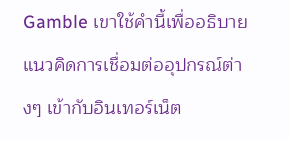Gamble เขาใช้คำนี้เพื่ออธิบายแนวคิดการเชื่อมต่ออุปกรณ์ต่างๆ เข้ากับอินเทอร์เน็ต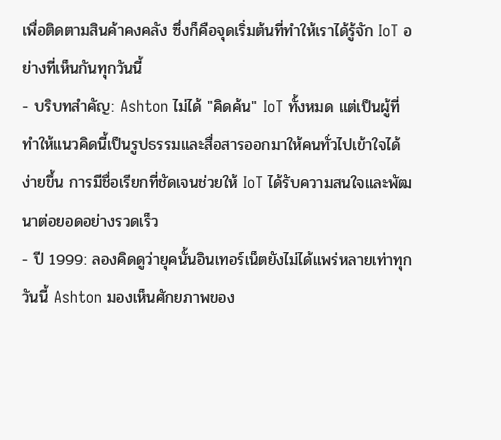เพื่อติดตามสินค้าคงคลัง ซึ่งก็คือจุดเริ่มต้นที่ทำให้เราได้รู้จัก IoT อย่างที่เห็นกันทุกวันนี้
- บริบทสำคัญ: Ashton ไม่ได้ "คิดค้น" IoT ทั้งหมด แต่เป็นผู้ที่ทำให้แนวคิดนี้เป็นรูปธรรมและสื่อสารออกมาให้คนทั่วไปเข้าใจได้ง่ายขึ้น การมีชื่อเรียกที่ชัดเจนช่วยให้ IoT ได้รับความสนใจและพัฒนาต่อยอดอย่างรวดเร็ว
- ปี 1999: ลองคิดดูว่ายุคนั้นอินเทอร์เน็ตยังไม่ได้แพร่หลายเท่าทุกวันนี้ Ashton มองเห็นศักยภาพของ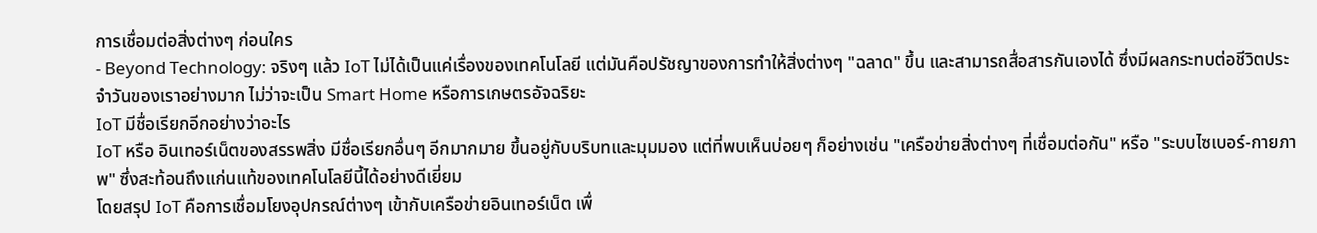การเชื่อมต่อสิ่งต่างๆ ก่อนใคร
- Beyond Technology: จริงๆ แล้ว IoT ไม่ได้เป็นแค่เรื่องของเทคโนโลยี แต่มันคือปรัชญาของการทำให้สิ่งต่างๆ "ฉลาด" ขึ้น และสามารถสื่อสารกันเองได้ ซึ่งมีผลกระทบต่อชีวิตประจำวันของเราอย่างมาก ไม่ว่าจะเป็น Smart Home หรือการเกษตรอัจฉริยะ
IoT มีชื่อเรียกอีกอย่างว่าอะไร
IoT หรือ อินเทอร์เน็ตของสรรพสิ่ง มีชื่อเรียกอื่นๆ อีกมากมาย ขึ้นอยู่กับบริบทและมุมมอง แต่ที่พบเห็นบ่อยๆ ก็อย่างเช่น "เครือข่ายสิ่งต่างๆ ที่เชื่อมต่อกัน" หรือ "ระบบไซเบอร์-กายภาพ" ซึ่งสะท้อนถึงแก่นแท้ของเทคโนโลยีนี้ได้อย่างดีเยี่ยม
โดยสรุป IoT คือการเชื่อมโยงอุปกรณ์ต่างๆ เข้ากับเครือข่ายอินเทอร์เน็ต เพื่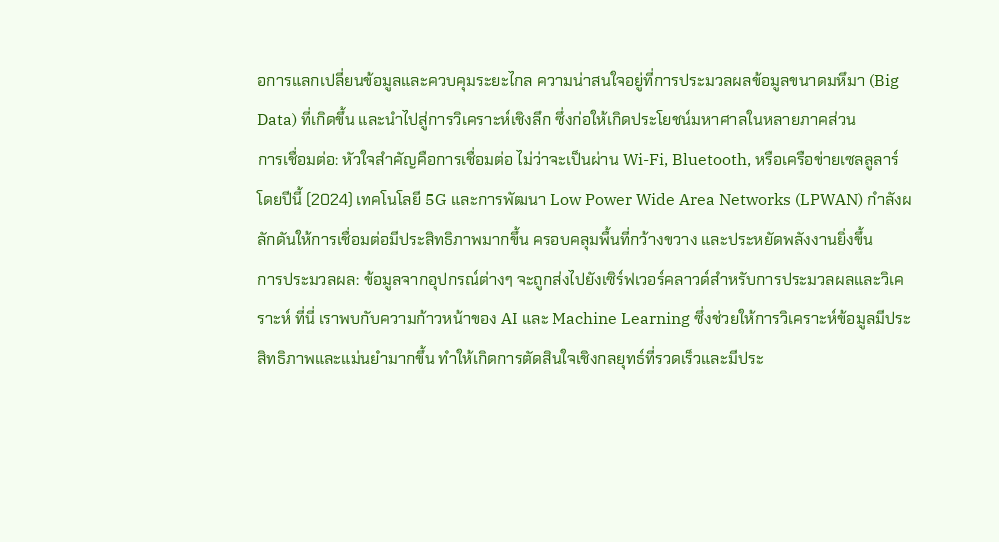อการแลกเปลี่ยนข้อมูลและควบคุมระยะไกล ความน่าสนใจอยู่ที่การประมวลผลข้อมูลขนาดมหึมา (Big Data) ที่เกิดขึ้น และนำไปสู่การวิเคราะห์เชิงลึก ซึ่งก่อให้เกิดประโยชน์มหาศาลในหลายภาคส่วน
การเชื่อมต่อ: หัวใจสำคัญคือการเชื่อมต่อ ไม่ว่าจะเป็นผ่าน Wi-Fi, Bluetooth, หรือเครือข่ายเซลลูลาร์ โดยปีนี้ (2024) เทคโนโลยี 5G และการพัฒนา Low Power Wide Area Networks (LPWAN) กำลังผลักดันให้การเชื่อมต่อมีประสิทธิภาพมากขึ้น ครอบคลุมพื้นที่กว้างขวาง และประหยัดพลังงานยิ่งขึ้น
การประมวลผล: ข้อมูลจากอุปกรณ์ต่างๆ จะถูกส่งไปยังเซิร์ฟเวอร์คลาวด์สำหรับการประมวลผลและวิเคราะห์ ที่นี่ เราพบกับความก้าวหน้าของ AI และ Machine Learning ซึ่งช่วยให้การวิเคราะห์ข้อมูลมีประสิทธิภาพและแม่นยำมากขึ้น ทำให้เกิดการตัดสินใจเชิงกลยุทธ์ที่รวดเร็วและมีประ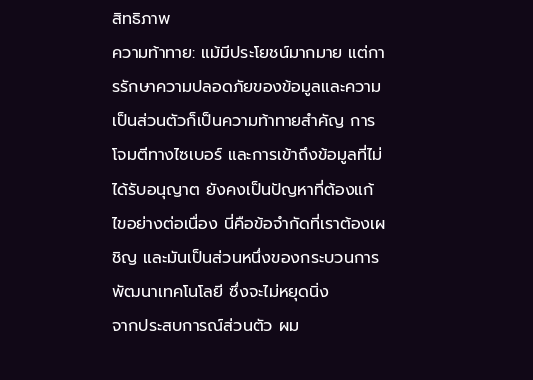สิทธิภาพ
ความท้าทาย: แม้มีประโยชน์มากมาย แต่การรักษาความปลอดภัยของข้อมูลและความเป็นส่วนตัวก็เป็นความท้าทายสำคัญ การโจมตีทางไซเบอร์ และการเข้าถึงข้อมูลที่ไม่ได้รับอนุญาต ยังคงเป็นปัญหาที่ต้องแก้ไขอย่างต่อเนื่อง นี่คือข้อจำกัดที่เราต้องเผชิญ และมันเป็นส่วนหนึ่งของกระบวนการพัฒนาเทคโนโลยี ซึ่งจะไม่หยุดนิ่ง
จากประสบการณ์ส่วนตัว ผม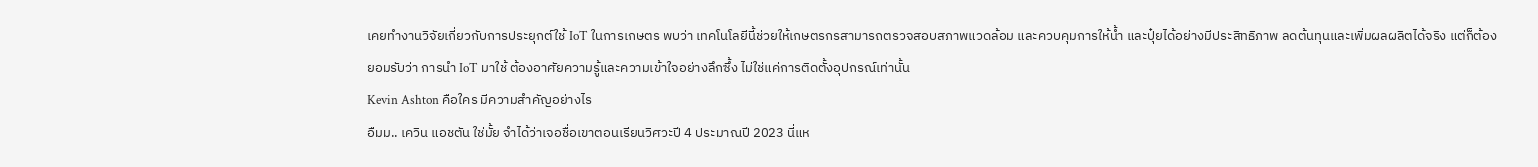เคยทำงานวิจัยเกี่ยวกับการประยุกต์ใช้ IoT ในการเกษตร พบว่า เทคโนโลยีนี้ช่วยให้เกษตรกรสามารถตรวจสอบสภาพแวดล้อม และควบคุมการให้น้ำ และปุ๋ยได้อย่างมีประสิทธิภาพ ลดต้นทุนและเพิ่มผลผลิตได้จริง แต่ก็ต้องยอมรับว่า การนำ IoT มาใช้ ต้องอาศัยความรู้และความเข้าใจอย่างลึกซึ้ง ไม่ใช่แค่การติดตั้งอุปกรณ์เท่านั้น
Kevin Ashton คือใคร มีความสำคัญอย่างไร
อืมม.. เควิน แอชตัน ใช่มั้ย จำได้ว่าเจอชื่อเขาตอนเรียนวิศวะปี 4 ประมาณปี 2023 นี่แห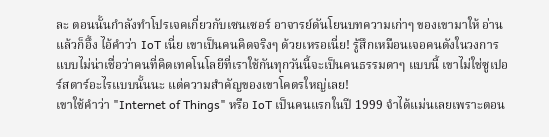ละ ตอนนั้นกำลังทำโปรเจคเกี่ยวกับเซนเซอร์ อาจารย์ดันโยนบทความเก่าๆ ของเขามาให้ อ่านแล้วก็อึ้ง ไอ้คำว่า IoT เนี่ย เขาเป็นคนคิดจริงๆ ด้วยเหรอเนี่ย! รู้สึกเหมือนเจอคนดังในวงการ แบบไม่น่าเชื่อว่าคนที่คิดเทคโนโลยีที่เราใช้กันทุกวันนี้จะเป็นคนธรรมดาๆ แบบนี้ เขาไม่ใช่ซูเปอร์สตาร์อะไรแบบนั้นนะ แต่ความสำคัญของเขาโคตรใหญ่เลย!
เขาใช้คำว่า "Internet of Things" หรือ IoT เป็นคนแรกในปี 1999 จำได้แม่นเลยเพราะตอน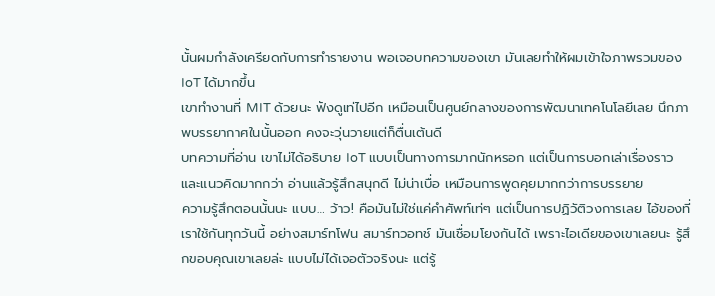นั้นผมกำลังเครียดกับการทำรายงาน พอเจอบทความของเขา มันเลยทำให้ผมเข้าใจภาพรวมของ IoT ได้มากขึ้น
เขาทำงานที่ MIT ด้วยนะ ฟังดูเท่ไปอีก เหมือนเป็นศูนย์กลางของการพัฒนาเทคโนโลยีเลย นึกภาพบรรยากาศในนั้นออก คงจะวุ่นวายแต่ก็ตื่นเต้นดี
บทความที่อ่าน เขาไม่ได้อธิบาย IoT แบบเป็นทางการมากนักหรอก แต่เป็นการบอกเล่าเรื่องราวและแนวคิดมากกว่า อ่านแล้วรู้สึกสนุกดี ไม่น่าเบื่อ เหมือนการพูดคุยมากกว่าการบรรยาย
ความรู้สึกตอนนั้นนะ แบบ… ว้าว! คือมันไม่ใช่แค่คำศัพท์เท่ๆ แต่เป็นการปฏิวัติวงการเลย ไอ้ของที่เราใช้กันทุกวันนี้ อย่างสมาร์ทโฟน สมาร์ทวอทช์ มันเชื่อมโยงกันได้ เพราะไอเดียของเขาเลยนะ รู้สึกขอบคุณเขาเลยล่ะ แบบไม่ได้เจอตัวจริงนะ แต่รู้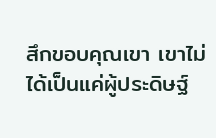สึกขอบคุณเขา เขาไม่ได้เป็นแค่ผู้ประดิษฐ์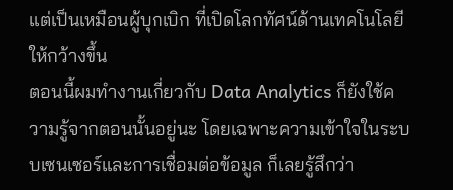แต่เป็นเหมือนผู้บุกเบิก ที่เปิดโลกทัศน์ด้านเทคโนโลยีให้กว้างขึ้น
ตอนนี้ผมทำงานเกี่ยวกับ Data Analytics ก็ยังใช้ความรู้จากตอนนั้นอยู่นะ โดยเฉพาะความเข้าใจในระบบเซนเซอร์และการเชื่อมต่อข้อมูล ก็เลยรู้สึกว่า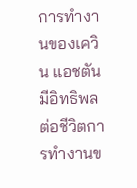การทำงานของเควิน แอชตันมีอิทธิพลต่อชีวิตการทำงานข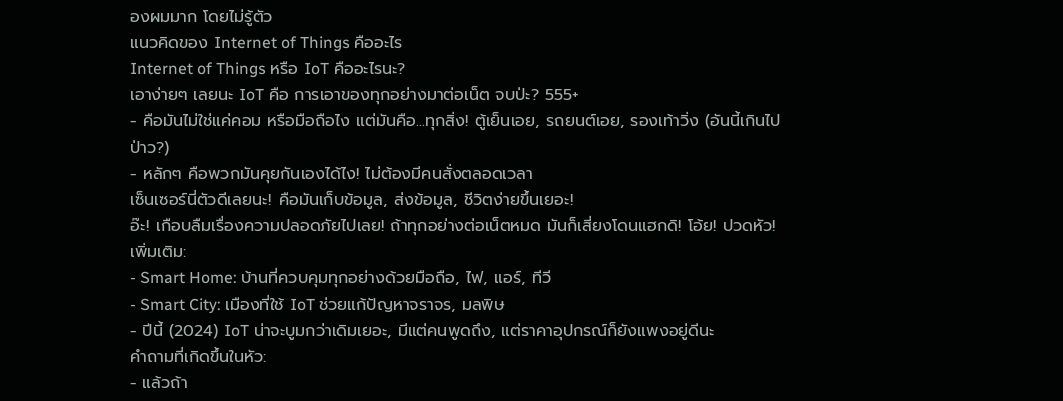องผมมาก โดยไม่รู้ตัว
แนวคิดของ Internet of Things คืออะไร
Internet of Things หรือ IoT คืออะไรนะ?
เอาง่ายๆ เลยนะ IoT คือ การเอาของทุกอย่างมาต่อเน็ต จบป่ะ? 555+
- คือมันไม่ใช่แค่คอม หรือมือถือไง แต่มันคือ...ทุกสิ่ง! ตู้เย็นเอย, รถยนต์เอย, รองเท้าวิ่ง (อันนี้เกินไปป่าว?)
- หลักๆ คือพวกมันคุยกันเองได้ไง! ไม่ต้องมีคนสั่งตลอดเวลา
เซ็นเซอร์นี่ตัวดีเลยนะ! คือมันเก็บข้อมูล, ส่งข้อมูล, ชีวิตง่ายขึ้นเยอะ!
อ๊ะ! เกือบลืมเรื่องความปลอดภัยไปเลย! ถ้าทุกอย่างต่อเน็ตหมด มันก็เสี่ยงโดนแฮกดิ! โอ้ย! ปวดหัว!
เพิ่มเติม:
- Smart Home: บ้านที่ควบคุมทุกอย่างด้วยมือถือ, ไฟ, แอร์, ทีวี
- Smart City: เมืองที่ใช้ IoT ช่วยแก้ปัญหาจราจร, มลพิษ
- ปีนี้ (2024) IoT น่าจะบูมกว่าเดิมเยอะ, มีแต่คนพูดถึง, แต่ราคาอุปกรณ์ก็ยังแพงอยู่ดีนะ
คำถามที่เกิดขึ้นในหัว:
- แล้วถ้า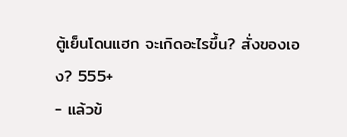ตู้เย็นโดนแฮก จะเกิดอะไรขึ้น? สั่งของเอง? 555+
- แล้วข้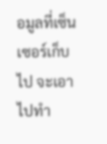อมูลที่เซ็นเซอร์เก็บไป จะเอาไปทำ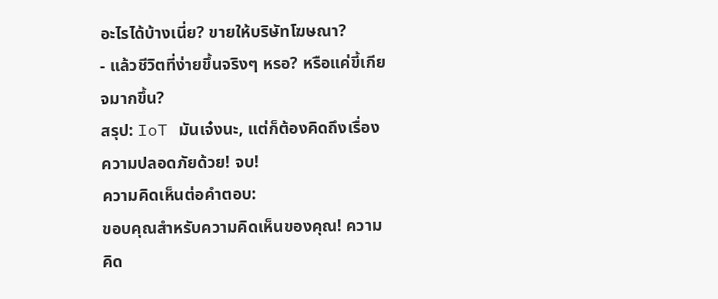อะไรได้บ้างเนี่ย? ขายให้บริษัทโฆษณา?
- แล้วชีวิตที่ง่ายขึ้นจริงๆ หรอ? หรือแค่ขี้เกียจมากขึ้น?
สรุป: IoT มันเจ๋งนะ, แต่ก็ต้องคิดถึงเรื่องความปลอดภัยด้วย! จบ!
ความคิดเห็นต่อคำตอบ:
ขอบคุณสำหรับความคิดเห็นของคุณ! ความคิด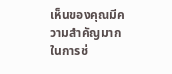เห็นของคุณมีความสำคัญมากในการช่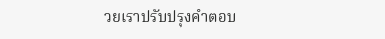วยเราปรับปรุงคำตอบ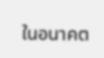ในอนาคต